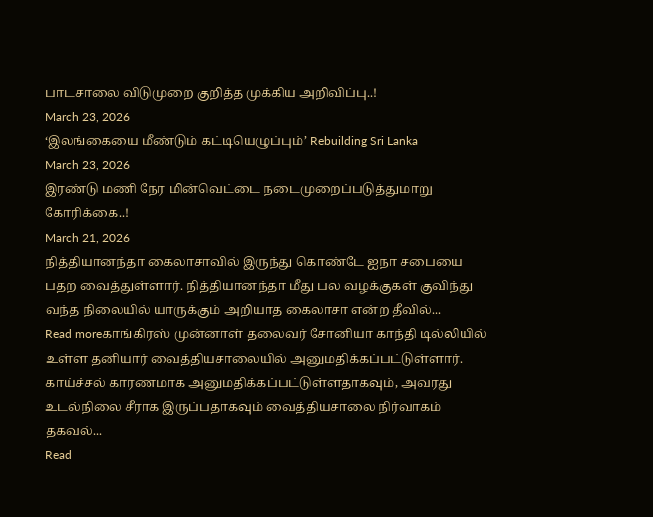பாடசாலை விடுமுறை குறித்த முக்கிய அறிவிப்பு..!
March 23, 2026
‘இலங்கையை மீண்டும் கட்டியெழுப்பும்’ Rebuilding Sri Lanka
March 23, 2026
இரண்டு மணி நேர மின்வெட்டை நடைமுறைப்படுத்துமாறு கோரிக்கை..!
March 21, 2026
நித்தியானந்தா கைலாசாவில் இருந்து கொண்டே ஐநா சபையை பதற வைத்துள்ளார். நித்தியானந்தா மீது பல வழக்குகள் குவிந்து வந்த நிலையில் யாருக்கும் அறியாத கைலாசா என்ற தீவில்...
Read moreகாங்கிரஸ் முன்னாள் தலைவர் சோனியா காந்தி டில்லியில் உள்ள தனியார் வைத்தியசாலையில் அனுமதிக்கப்பட்டுள்ளார். காய்ச்சல் காரணமாக அனுமதிக்கப்பட்டுள்ளதாகவும், அவரது உடல்நிலை சீராக இருப்பதாகவும் வைத்தியசாலை நிர்வாகம் தகவல்...
Read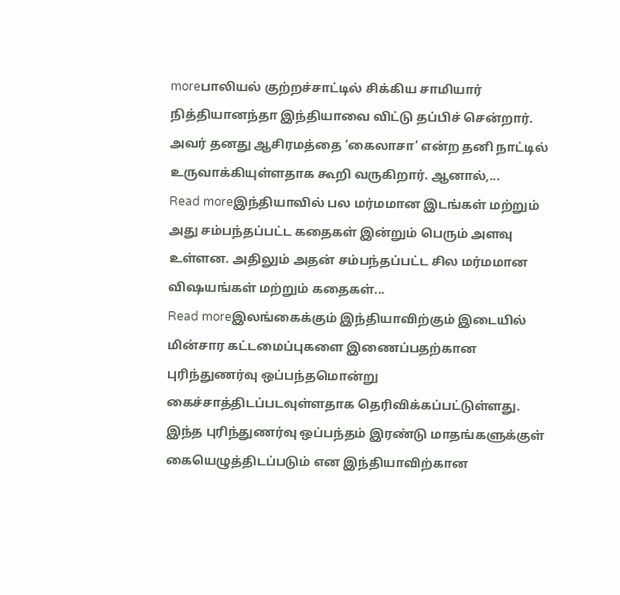moreபாலியல் குற்றச்சாட்டில் சிக்கிய சாமியார் நித்தியானந்தா இந்தியாவை விட்டு தப்பிச் சென்றார். அவர் தனது ஆசிரமத்தை ‘கைலாசா’ என்ற தனி நாட்டில் உருவாக்கியுள்ளதாக கூறி வருகிறார். ஆனால்,...
Read moreஇந்தியாவில் பல மர்மமான இடங்கள் மற்றும் அது சம்பந்தப்பட்ட கதைகள் இன்றும் பெரும் அளவு உள்ளன. அதிலும் அதன் சம்பந்தப்பட்ட சில மர்மமான விஷயங்கள் மற்றும் கதைகள்...
Read moreஇலங்கைக்கும் இந்தியாவிற்கும் இடையில் மின்சார கட்டமைப்புகளை இணைப்பதற்கான புரிந்துணர்வு ஒப்பந்தமொன்று கைச்சாத்திடப்படவுள்ளதாக தெரிவிக்கப்பட்டுள்ளது. இந்த புரிந்துணர்வு ஒப்பந்தம் இரண்டு மாதங்களுக்குள் கையெழுத்திடப்படும் என இந்தியாவிற்கான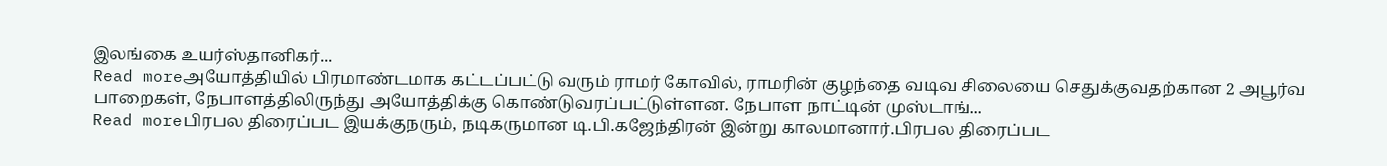இலங்கை உயர்ஸ்தானிகர்...
Read moreஅயோத்தியில் பிரமாண்டமாக கட்டப்பட்டு வரும் ராமர் கோவில், ராமரின் குழந்தை வடிவ சிலையை செதுக்குவதற்கான 2 அபூர்வ பாறைகள், நேபாளத்திலிருந்து அயோத்திக்கு கொண்டுவரப்பட்டுள்ளன. நேபாள நாட்டின் முஸ்டாங்...
Read moreபிரபல திரைப்பட இயக்குநரும், நடிகருமான டி.பி.கஜேந்திரன் இன்று காலமானார்.பிரபல திரைப்பட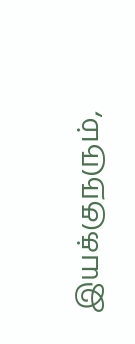இயக்குநரும்,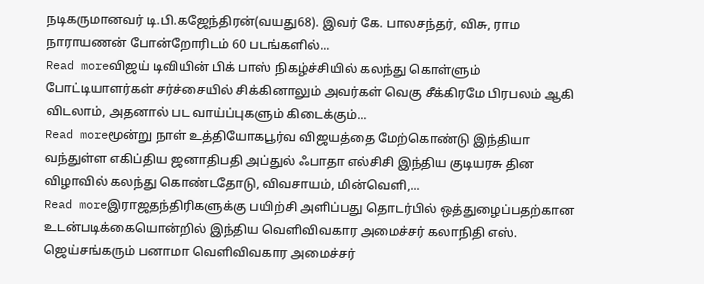நடிகருமானவர் டி.பி.கஜேந்திரன்(வயது68). இவர் கே. பாலசந்தர், விசு, ராம நாராயணன் போன்றோரிடம் 60 படங்களில்...
Read moreவிஜய் டிவியின் பிக் பாஸ் நிகழ்ச்சியில் கலந்து கொள்ளும் போட்டியாளர்கள் சர்ச்சையில் சிக்கினாலும் அவர்கள் வெகு சீக்கிரமே பிரபலம் ஆகி விடலாம், அதனால் பட வாய்ப்புகளும் கிடைக்கும்...
Read moreமூன்று நாள் உத்தியோகபூர்வ விஜயத்தை மேற்கொண்டு இந்தியா வந்துள்ள எகிப்திய ஜனாதிபதி அப்துல் ஃபாதா எல்சிசி இந்திய குடியரசு தின விழாவில் கலந்து கொண்டதோடு, விவசாயம், மின்வெளி,...
Read moreஇராஜதந்திரிகளுக்கு பயிற்சி அளிப்பது தொடர்பில் ஒத்துழைப்பதற்கான உடன்படிக்கையொன்றில் இந்திய வெளிவிவகார அமைச்சர் கலாநிதி எஸ். ஜெய்சங்கரும் பனாமா வெளிவிவகார அமைச்சர்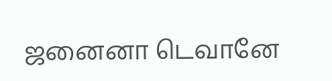ஜனைனா டெவானே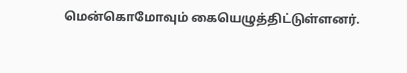மென்கொமோவும் கையெழுத்திட்டுள்ளனர்.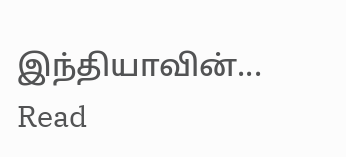இந்தியாவின்...
Read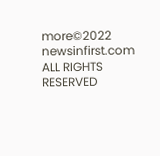more©2022 newsinfirst.com ALL RIGHTS RESERVED